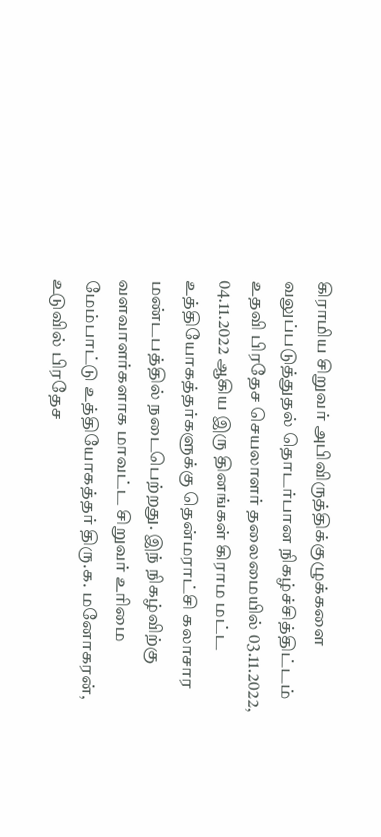கிராமிய சிறுவர் அபிவிருத்திக்குழுக்களை வலுப்படுத்துதல் தொடர்பான நிகழ்ச்சித்திட்டம் உதவி பிரதேச செயலாளர் தலைமையில் 03.11.2022, 04.11.2022 ஆகிய இரு தினங்கள் கிராம மட்ட உத்தியோகத்தர்களுக்கு தென்மராட்சி கலாசார மண்டபத்தில் நடைபெற்றது. இந் நிகழ்விற்கு வளவாளர்களாக மாவட்ட சிறுவர் உரிமை மேம்பாட்டு உத்தியோகத்தர் திரு.க. மனோகரன்,  உடுவில் பிரதேச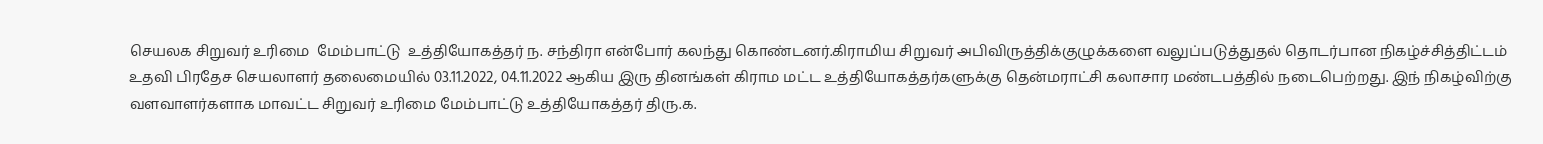செயலக சிறுவர் உரிமை  மேம்பாட்டு  உத்தியோகத்தர் ந. சந்திரா என்போர் கலந்து கொண்டனர்.கிராமிய சிறுவர் அபிவிருத்திக்குழுக்களை வலுப்படுத்துதல் தொடர்பான நிகழ்ச்சித்திட்டம் உதவி பிரதேச செயலாளர் தலைமையில் 03.11.2022, 04.11.2022 ஆகிய இரு தினங்கள் கிராம மட்ட உத்தியோகத்தர்களுக்கு தென்மராட்சி கலாசார மண்டபத்தில் நடைபெற்றது. இந் நிகழ்விற்கு வளவாளர்களாக மாவட்ட சிறுவர் உரிமை மேம்பாட்டு உத்தியோகத்தர் திரு.க.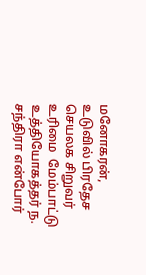மனோகரன்,  உடுவில் பிரதேச செயலக சிறுவர் உரிமை  மேம்பாட்டு  உத்தியோகத்தர் ந. சந்திரா என்போர்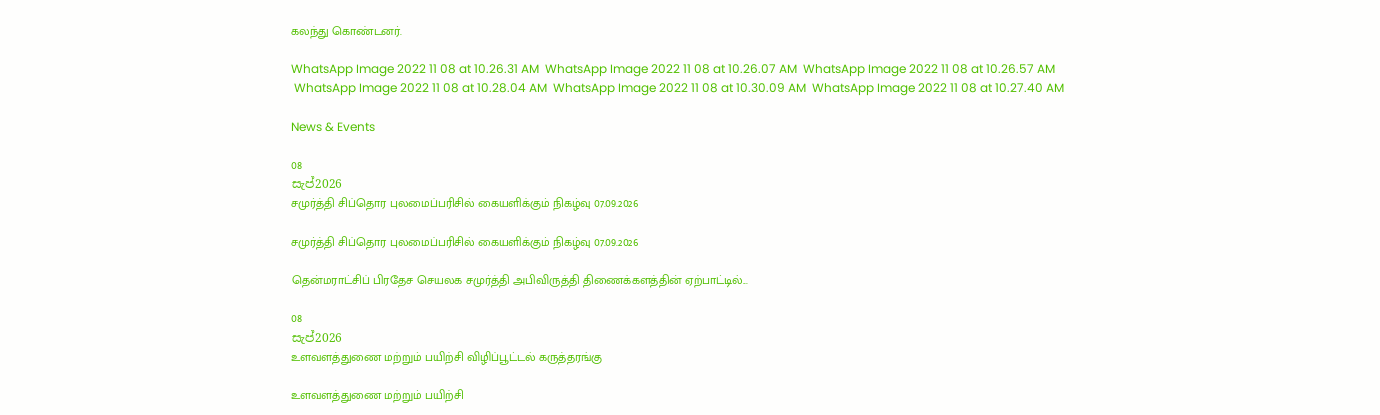கலந்து கொண்டனர்.

WhatsApp Image 2022 11 08 at 10.26.31 AM  WhatsApp Image 2022 11 08 at 10.26.07 AM  WhatsApp Image 2022 11 08 at 10.26.57 AM
 WhatsApp Image 2022 11 08 at 10.28.04 AM  WhatsApp Image 2022 11 08 at 10.30.09 AM  WhatsApp Image 2022 11 08 at 10.27.40 AM

News & Events

08
සැප්2026
சமுர்த்தி சிப்தொர புலமைப்பரிசில் கையளிக்கும் நிகழ்வு 07.09.2026

சமுர்த்தி சிப்தொர புலமைப்பரிசில் கையளிக்கும் நிகழ்வு 07.09.2026

தென்மராட்சிப் பிரதேச செயலக சமுர்த்தி அபிவிருத்தி திணைக்களத்தின் ஏற்பாட்டில்...

08
සැප්2026
உளவளத்துணை மற்றும் பயிற்சி விழிப்பூட்டல் கருத்தரங்கு

உளவளத்துணை மற்றும் பயிற்சி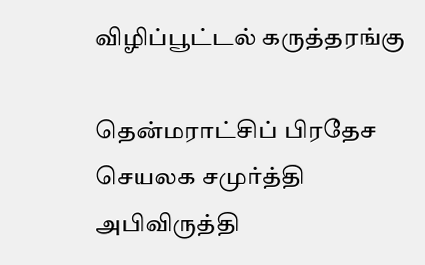விழிப்பூட்டல் கருத்தரங்கு

தென்மராட்சிப் பிரதேச செயலக சமுர்த்தி அபிவிருத்தி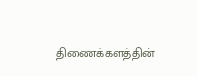திணைக்களத்தின்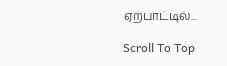ஏற்பாட்டில்...

Scroll To Top